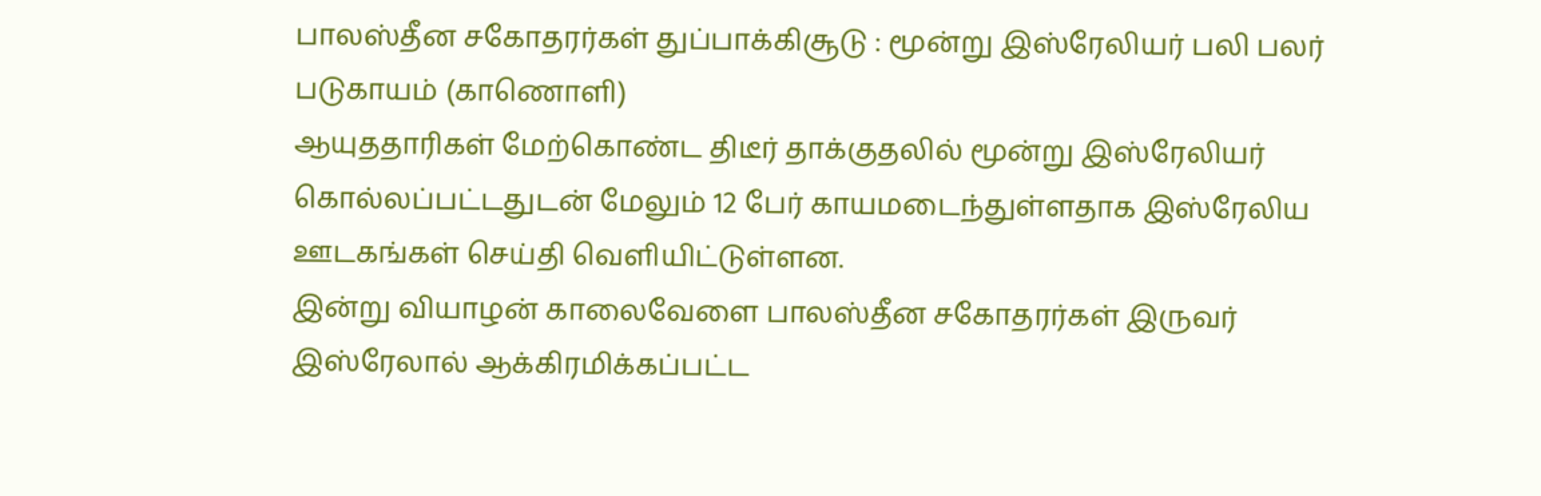பாலஸ்தீன சகோதரர்கள் துப்பாக்கிசூடு : மூன்று இஸ்ரேலியர் பலி பலர் படுகாயம் (காணொளி)
ஆயுததாரிகள் மேற்கொண்ட திடீர் தாக்குதலில் மூன்று இஸ்ரேலியர் கொல்லப்பட்டதுடன் மேலும் 12 பேர் காயமடைந்துள்ளதாக இஸ்ரேலிய ஊடகங்கள் செய்தி வெளியிட்டுள்ளன.
இன்று வியாழன் காலைவேளை பாலஸ்தீன சகோதரர்கள் இருவர் இஸ்ரேலால் ஆக்கிரமிக்கப்பட்ட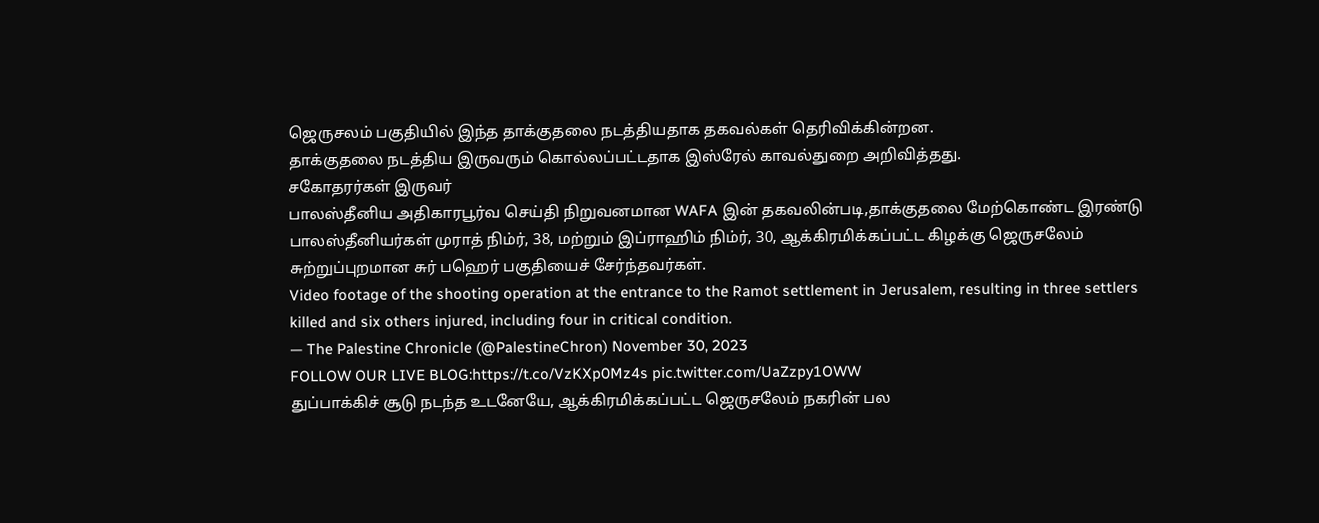ஜெருசலம் பகுதியில் இந்த தாக்குதலை நடத்தியதாக தகவல்கள் தெரிவிக்கின்றன.
தாக்குதலை நடத்திய இருவரும் கொல்லப்பட்டதாக இஸ்ரேல் காவல்துறை அறிவித்தது.
சகோதரர்கள் இருவர்
பாலஸ்தீனிய அதிகாரபூர்வ செய்தி நிறுவனமான WAFA இன் தகவலின்படி,தாக்குதலை மேற்கொண்ட இரண்டு பாலஸ்தீனியர்கள் முராத் நிம்ர், 38, மற்றும் இப்ராஹிம் நிம்ர், 30, ஆக்கிரமிக்கப்பட்ட கிழக்கு ஜெருசலேம் சுற்றுப்புறமான சுர் பஹெர் பகுதியைச் சேர்ந்தவர்கள்.
Video footage of the shooting operation at the entrance to the Ramot settlement in Jerusalem, resulting in three settlers killed and six others injured, including four in critical condition.
— The Palestine Chronicle (@PalestineChron) November 30, 2023
FOLLOW OUR LIVE BLOG:https://t.co/VzKXp0Mz4s pic.twitter.com/UaZzpy1OWW
துப்பாக்கிச் சூடு நடந்த உடனேயே, ஆக்கிரமிக்கப்பட்ட ஜெருசலேம் நகரின் பல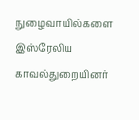நுழைவாயில்களை இஸ்ரேலிய காவல்துறையினர்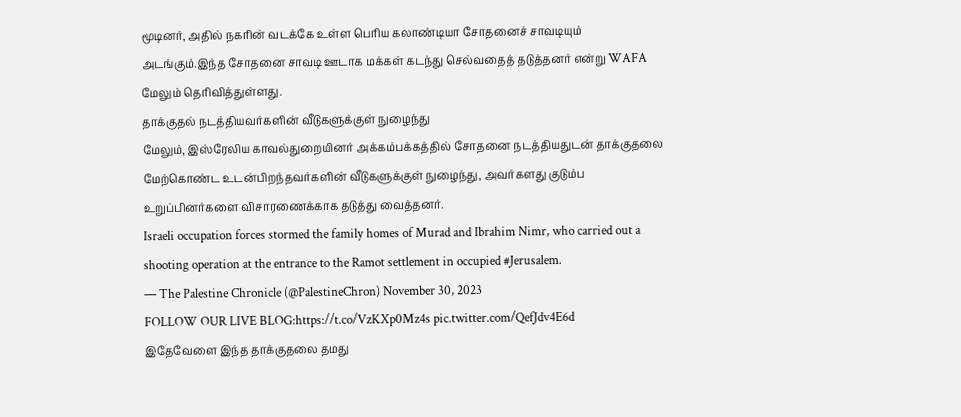மூடினர், அதில் நகரின் வடக்கே உள்ள பெரிய கலாண்டியா சோதனைச் சாவடியும் அடங்கும்.இந்த சோதனை சாவடி ஊடாக மக்கள் கடந்து செல்வதைத் தடுத்தனர் என்று WAFA மேலும் தெரிவித்துள்ளது.
தாக்குதல் நடத்தியவர்களின் வீடுகளுக்குள் நுழைந்து
மேலும், இஸ்ரேலிய காவல்துறையினர் அக்கம்பக்கத்தில் சோதனை நடத்தியதுடன் தாக்குதலை மேற்கொண்ட உடன்பிறந்தவர்களின் வீடுகளுக்குள் நுழைந்து, அவர்களது குடும்ப உறுப்பினர்களை விசாரணைக்காக தடுத்து வைத்தனர்.
Israeli occupation forces stormed the family homes of Murad and Ibrahim Nimr, who carried out a shooting operation at the entrance to the Ramot settlement in occupied #Jerusalem.
— The Palestine Chronicle (@PalestineChron) November 30, 2023
FOLLOW OUR LIVE BLOG:https://t.co/VzKXp0Mz4s pic.twitter.com/QefJdv4E6d
இதேவேளை இந்த தாக்குதலை தமது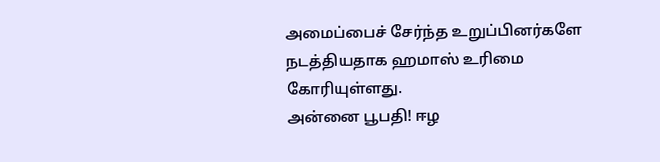அமைப்பைச் சேர்ந்த உறுப்பினர்களே நடத்தியதாக ஹமாஸ் உரிமை கோரியுள்ளது.
அன்னை பூபதி! ஈழ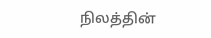நிலத்தின்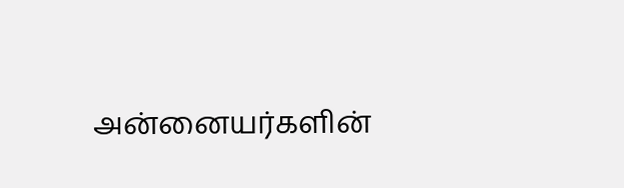அன்னையர்களின்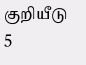குறியீடு
5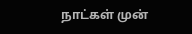நாட்கள் முன்